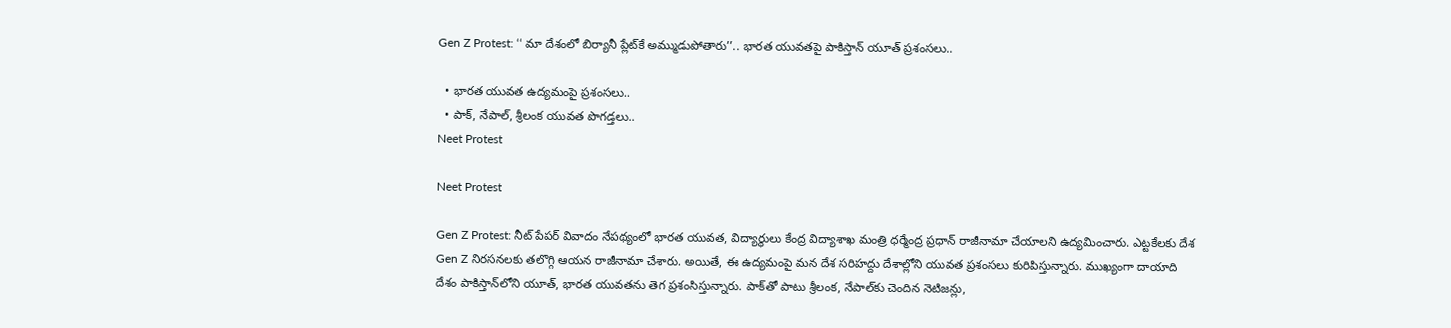Gen Z Protest: ‘‘ మా దేశంలో బిర్యానీ ప్లేట్‌కే అమ్ముడుపోతారు’’.. భారత యువతపై పాకిస్తాన్ యూత్ ప్రశంసలు..

  • భారత యువత ఉద్యమంపై ప్రశంసలు..
  • పాక్, నేపాల్, శ్రీలంక యువత పొగడ్తలు..
Neet Protest

Neet Protest

Gen Z Protest: నీట్ పేపర్ వివాదం నేపథ్యంలో భారత యువత, విద్యార్థులు కేంద్ర విద్యాశాఖ మంత్రి ధర్మేంద్ర ప్రధాన్ రాజీనామా చేయాలని ఉద్యమించారు. ఎట్టకేలకు దేశ Gen Z నిరసనలకు తలొగ్గి ఆయన రాజీనామా చేశారు. అయితే, ఈ ఉద్యమంపై మన దేశ సరిహద్దు దేశాల్లోని యువత ప్రశంసలు కురిపిస్తున్నారు. ముఖ్యంగా దాయాది దేశం పాకిస్తాన్‌లోని యూత్, భారత యువతను తెగ ప్రశంసిస్తున్నారు. పాక్‌తో పాటు శ్రీలంక, నేపాల్‌కు చెందిన నెటిజన్లు,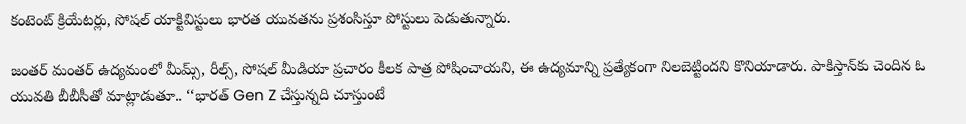కంటెంట్ క్రియేటర్లు, సోషల్ యాక్టివిస్టులు భారత యువతను ప్రశంసిస్తూ పోస్టులు పెడుతున్నారు.

జంతర్ మంతర్ ఉద్యమంలో మీమ్స్, రీల్స్, సోషల్ మీడియా ప్రచారం కీలక పాత్ర పోషించాయని, ఈ ఉద్యమాన్ని ప్రత్యేకంగా నిలబెట్టిందని కొనియాడారు. పాకిస్తాన్‌కు చెందిన ఓ యువతి బీబీసీతో మాట్లాడుతూ.. ‘‘భారత్ Gen Z చేస్తున్నది చూస్తుంటే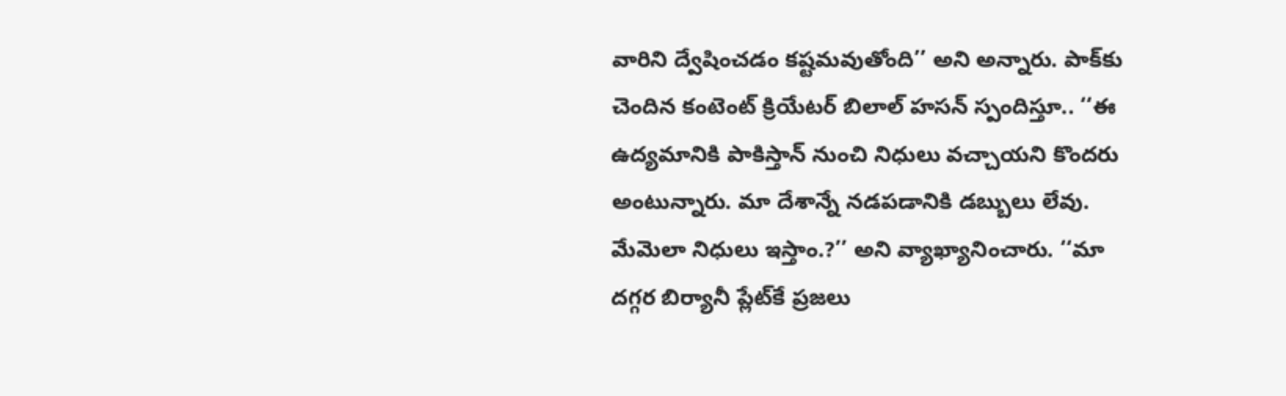వారిని ద్వేషించడం కష్టమవుతోంది’’ అని అన్నారు. పాక్‌కు చెందిన కంటెంట్ క్రియేటర్ బిలాల్ హసన్ స్పందిస్తూ.. ‘‘ఈ ఉద్యమానికి పాకిస్తాన్ నుంచి నిధులు వచ్చాయని కొందరు అంటున్నారు. మా దేశాన్నే నడపడానికి డబ్బులు లేవు. మేమెలా నిధులు ఇస్తాం.?’’ అని వ్యాఖ్యానించారు. ‘‘మా దగ్గర బిర్యానీ ప్లేట్‌కే ప్రజలు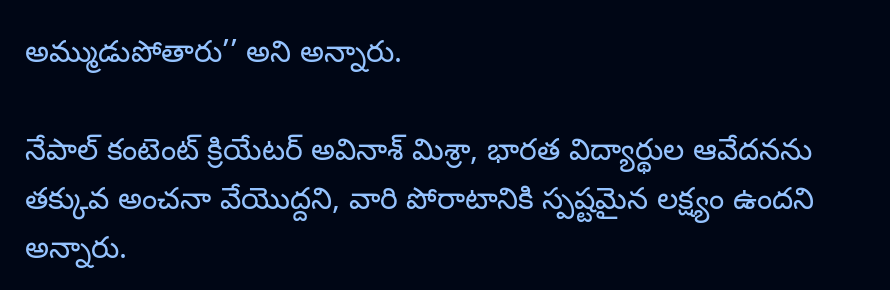అమ్ముడుపోతారు’’ అని అన్నారు.

నేపాల్ కంటెంట్ క్రియేటర్ అవినాశ్ మిశ్రా, భారత విద్యార్థుల ఆవేదనను తక్కువ అంచనా వేయొద్దని, వారి పోరాటానికి స్పష్టమైన లక్ష్యం ఉందని అన్నారు.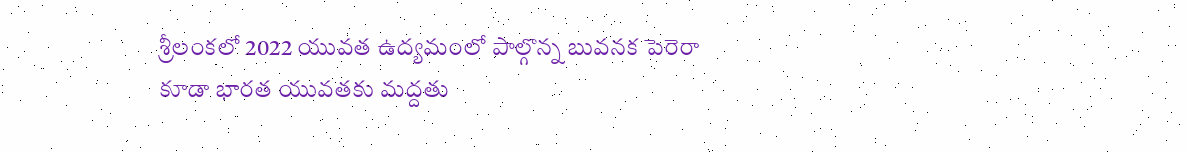శ్రీలంకలో 2022 యువత ఉద్యమంలో పాల్గొన్న బువనక పెరెరా కూడా భారత యువతకు మద్దతు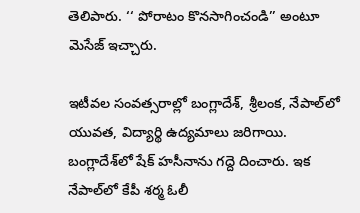తెలిపారు. ‘‘ పోరాటం కొనసాగించండి’’ అంటూ మెసేజ్ ఇచ్చారు.

ఇటీవల సంవత్సరాల్లో బంగ్లాదేశ్, శ్రీలంక, నేపాల్‌లో యువత, విద్యార్థి ఉద్యమాలు జరిగాయి. బంగ్లాదేశ్‌లో షేక్ హసీనాను గద్దె దించారు. ఇక నేపాల్‌లో కేపీ శర్మ ఓలీ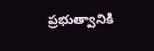ప్రభుత్వానికి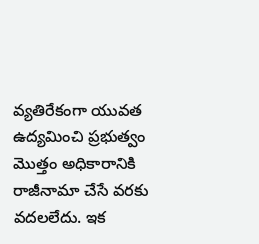వ్యతిరేకంగా యువత ఉద్యమించి ప్రభుత్వం మొత్తం అధికారానికి రాజీనామా చేసే వరకు వదలలేదు. ఇక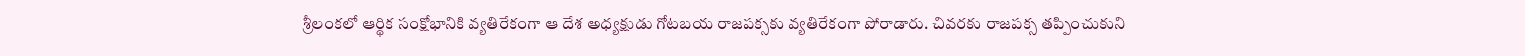శ్రీలంకలో ఆర్థిక సంక్షోభానికి వ్యతిరేకంగా ఆ దేశ అధ్యక్షుడు గోటబయ రాజపక్సకు వ్యతిరేకంగా పోరాడారు. చివరకు రాజపక్స తప్పించుకుని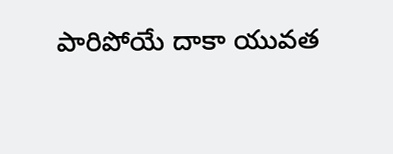పారిపోయే దాకా యువత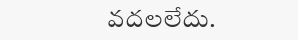వదలలేదు.